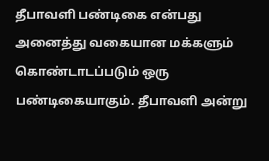தீபாவளி பண்டிகை என்பது அனைத்து வகையான மக்களும் கொண்டாடப்படும் ஒரு பண்டிகையாகும். தீபாவளி அன்று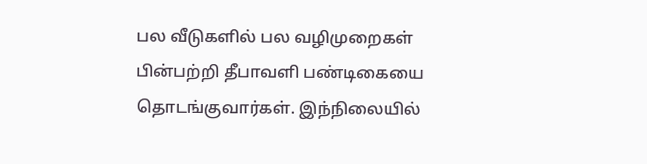பல வீடுகளில் பல வழிமுறைகள் பின்பற்றி தீபாவளி பண்டிகையை தொடங்குவார்கள். இந்நிலையில்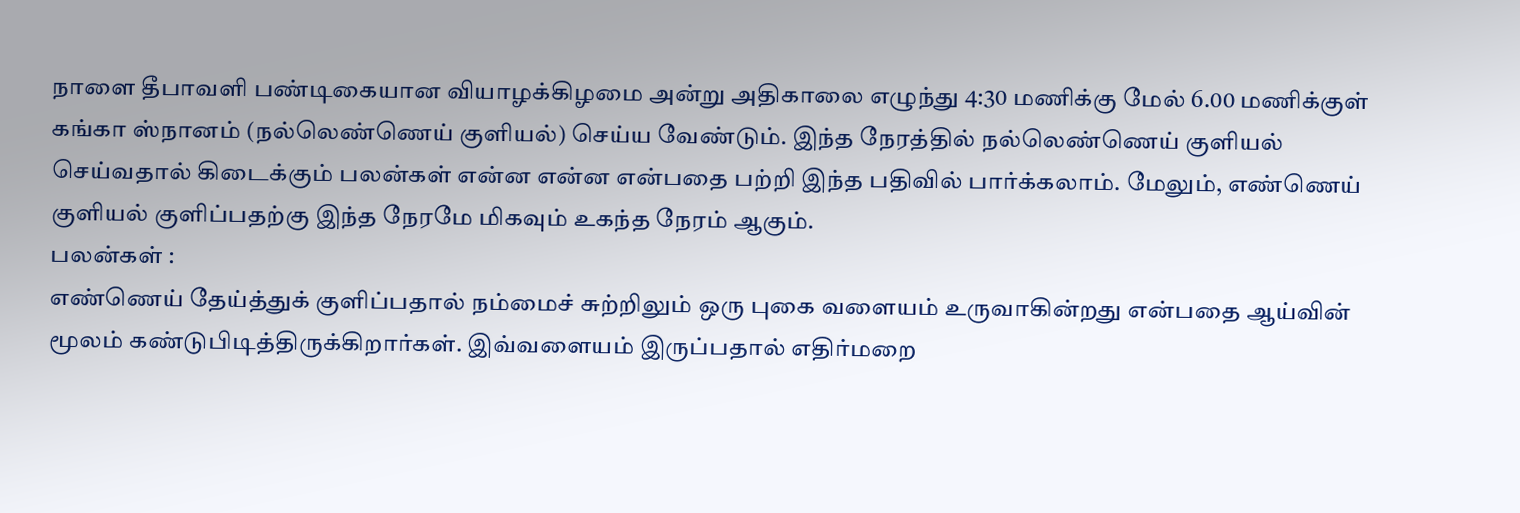நாளை தீபாவளி பண்டிகையான வியாழக்கிழமை அன்று அதிகாலை எழுந்து 4:30 மணிக்கு மேல் 6.00 மணிக்குள் கங்கா ஸ்நானம் (நல்லெண்ணெய் குளியல்) செய்ய வேண்டும். இந்த நேரத்தில் நல்லெண்ணெய் குளியல் செய்வதால் கிடைக்கும் பலன்கள் என்ன என்ன என்பதை பற்றி இந்த பதிவில் பார்க்கலாம். மேலும், எண்ணெய் குளியல் குளிப்பதற்கு இந்த நேரமே மிகவும் உகந்த நேரம் ஆகும்.
பலன்கள் :
எண்ணெய் தேய்த்துக் குளிப்பதால் நம்மைச் சுற்றிலும் ஒரு புகை வளையம் உருவாகின்றது என்பதை ஆய்வின் மூலம் கண்டுபிடித்திருக்கிறார்கள். இவ்வளையம் இருப்பதால் எதிர்மறை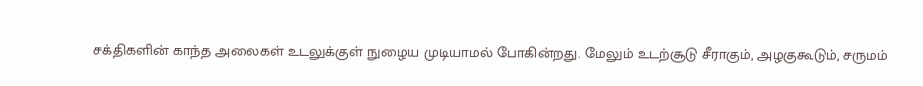சக்திகளின் காந்த அலைகள் உடலுக்குள் நுழைய முடியாமல் போகின்றது. மேலும் உடற்சூடு சீராகும், அழகுகூடும், சருமம்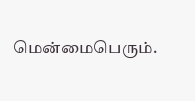மென்மைபெரும்.